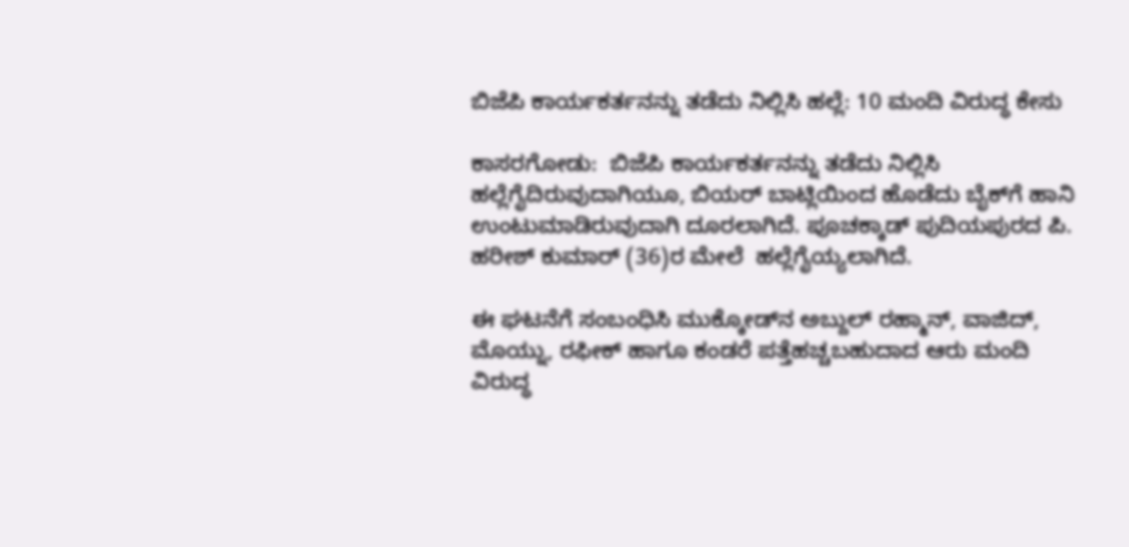ಬಿಜೆಪಿ ಕಾರ್ಯಕರ್ತನನ್ನು ತಡೆದು ನಿಲ್ಲಿಸಿ ಹಲ್ಲೆ: 10 ಮಂದಿ ವಿರುದ್ಧ ಕೇಸು

ಕಾಸರಗೋಡು:  ಬಿಜೆಪಿ ಕಾರ್ಯಕರ್ತನನ್ನು ತಡೆದು ನಿಲ್ಲಿಸಿ ಹಲ್ಲೆಗೈದಿರುವುದಾಗಿಯೂ, ಬಿಯರ್ ಬಾಟ್ಲಿಯಿಂದ ಹೊಡೆದು ಬೈಕ್‌ಗೆ ಹಾನಿ ಉಂಟುಮಾಡಿರುವುದಾಗಿ ದೂರಲಾಗಿದೆ. ಪೂಚಕ್ಕಾಡ್ ಪುದಿಯಪುರದ ಪಿ. ಹರೀಶ್ ಕುಮಾರ್ (36)ರ ಮೇಲೆ  ಹಲ್ಲೆಗೈಯ್ಯಲಾಗಿದೆ.

ಈ ಘಟನೆಗೆ ಸಂಬಂಧಿಸಿ ಮುಕ್ಕೋಡ್‌ನ ಅಬ್ದುಲ್ ರಹ್ಮಾನ್, ವಾಜಿದ್, ಮೊಯ್ನು, ರಫೀಕ್ ಹಾಗೂ ಕಂಡರೆ ಪತ್ತೆಹಚ್ಚಬಹುದಾದ ಆರು ಮಂದಿ ವಿರುದ್ಧ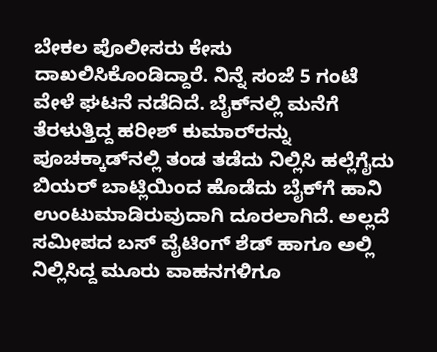ಬೇಕಲ ಪೊಲೀಸರು ಕೇಸು ದಾಖಲಿಸಿಕೊಂಡಿದ್ದಾರೆ. ನಿನ್ನೆ ಸಂಜೆ 5 ಗಂಟೆ ವೇಳೆ ಘಟನೆ ನಡೆದಿದೆ. ಬೈಕ್‌ನಲ್ಲಿ ಮನೆಗೆ ತೆರಳುತ್ತಿದ್ದ ಹರೀಶ್ ಕುಮಾರ್‌ರನ್ನು ಪೂಚಕ್ಕಾಡ್‌ನಲ್ಲಿ ತಂಡ ತಡೆದು ನಿಲ್ಲಿಸಿ ಹಲ್ಲೆಗೈದು ಬಿಯರ್ ಬಾಟ್ಲಿಯಿಂದ ಹೊಡೆದು ಬೈಕ್‌ಗೆ ಹಾನಿ ಉಂಟುಮಾಡಿರುವುದಾಗಿ ದೂರಲಾಗಿದೆ. ಅಲ್ಲದೆ ಸಮೀಪದ ಬಸ್ ವೈಟಿಂಗ್ ಶೆಡ್ ಹಾಗೂ ಅಲ್ಲಿ ನಿಲ್ಲಿಸಿದ್ದ ಮೂರು ವಾಹನಗಳಿಗೂ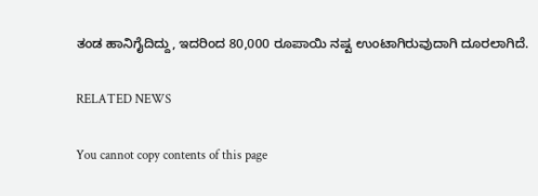ತಂಡ ಹಾನಿಗೈದಿದ್ದು, ಇದರಿಂದ 80,000 ರೂಪಾಯಿ ನಷ್ಟ ಉಂಟಾಗಿರುವುದಾಗಿ ದೂರಲಾಗಿದೆ.

RELATED NEWS

You cannot copy contents of this page